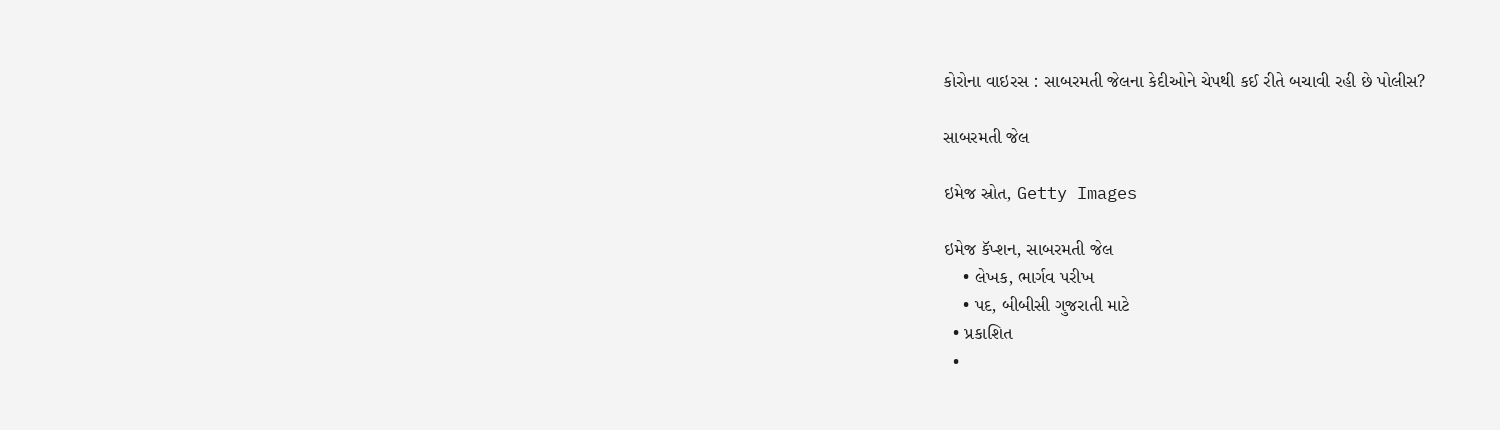કોરોના વાઇરસ : સાબરમતી જેલના કેદીઓને ચેપથી કઈ રીતે બચાવી રહી છે પોલીસ?

સાબરમતી જેલ

ઇમેજ સ્રોત, Getty Images

ઇમેજ કૅપ્શન, સાબરમતી જેલ
    • લેખક, ભાર્ગવ પરીખ
    • પદ, બીબીસી ગુજરાતી માટે
  • પ્રકાશિત
  •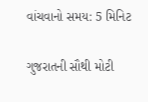વાંચવાનો સમય: 5 મિનિટ

ગુજરાતની સૌથી મોટી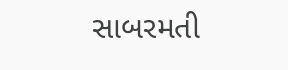સાબરમતી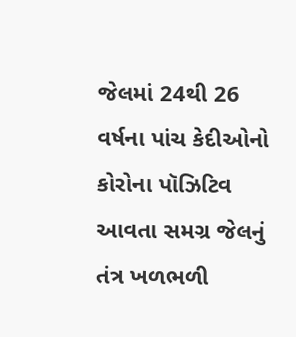જેલમાં 24થી 26 વર્ષના પાંચ કેદીઓનો કોરોના પૉઝિટિવ આવતા સમગ્ર જેલનું તંત્ર ખળભળી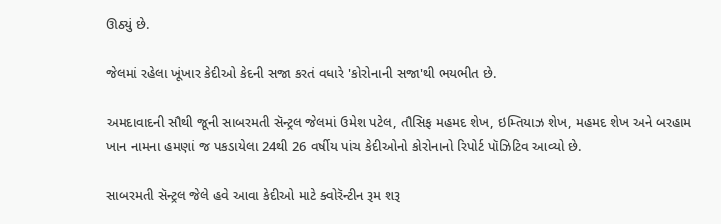ઊઠ્યું છે.

જેલમાં રહેલા ખૂંખાર કેદીઓ કેદની સજા કરતં વધારે 'કોરોનાની સજા'થી ભયભીત છે.

અમદાવાદની સૌથી જૂની સાબરમતી સૅન્ટ્રલ જેલમાં ઉમેશ પટેલ, તૌસિફ મહમદ શેખ, ઇમ્તિયાઝ શેખ, મહમદ શેખ અને બરહામ ખાન નામના હમણાં જ પકડાયેલા 24થી 26 વર્ષીય પાંચ કેદીઓનો કોરોનાનો રિપોર્ટ પૉઝિટિવ આવ્યો છે.

સાબરમતી સૅન્ટ્રલ જેલે હવે આવા કેદીઓ માટે ક્વોરૅન્ટીન રૂમ શરૂ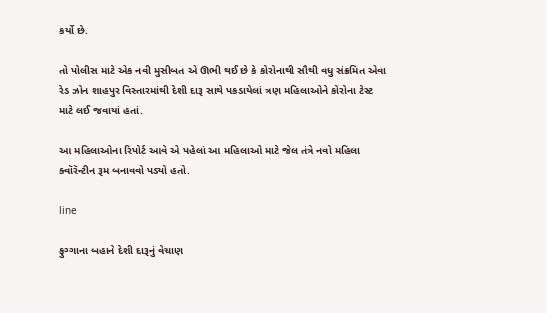કર્યો છે.

તો પોલીસ માટે એક નવી મુસીબત એ ઊભી થઈ છે કે કોરોનાથી સૌથી વધુ સંક્રમિત એવા રેડ ઝોન શાહપુર વિસ્તારમાંથી દેશી દારૂ સાથે પકડાયેલાં ત્રણ મહિલાઓને કોરોના ટેસ્ટ માટે લઈ જવાયાં હતાં.

આ મહિલાઓના રિપોર્ટ આવે એ પહેલાં આ મહિલાઓ માટે જેલ તંત્રે નવો મહિલા ક્વૉરૅન્ટીન રૂમ બનાવવો પડ્યો હતો.

line

ફુગ્ગાના બહાને દેશી દારૂનું વેચાણ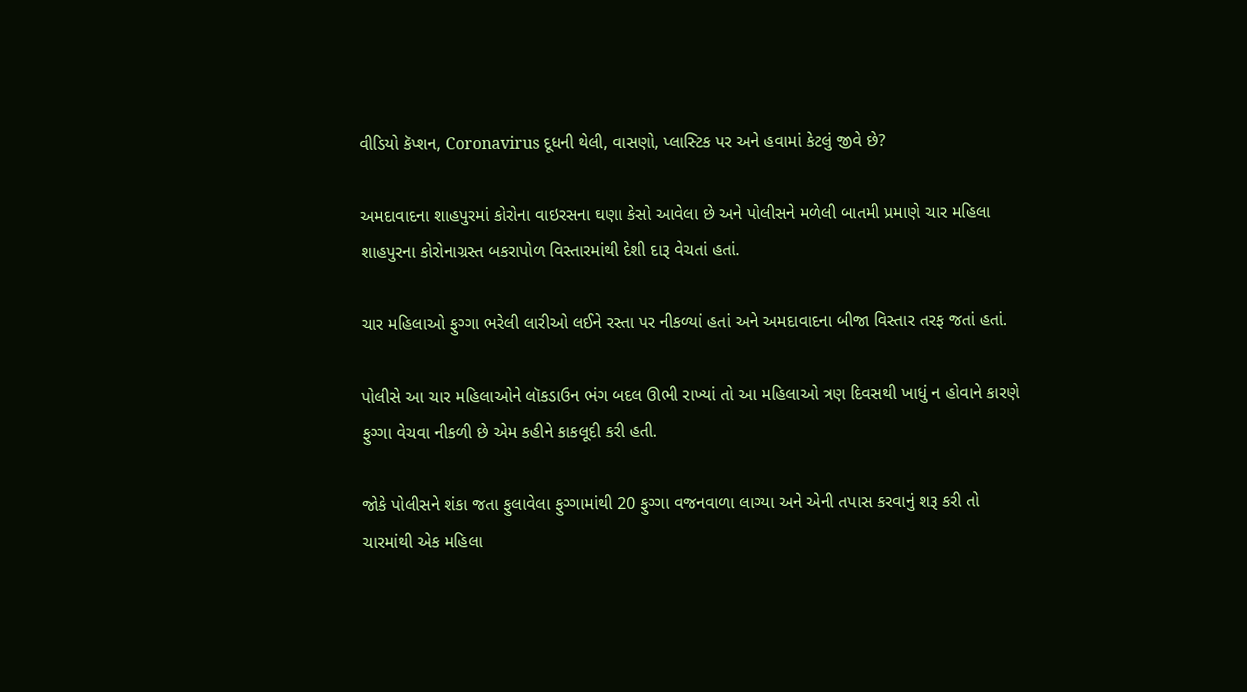વીડિયો કૅપ્શન, Coronavirus દૂધની થેલી, વાસણો, પ્લાસ્ટિક પર અને હવામાં કેટલું જીવે છે?

અમદાવાદના શાહપુરમાં કોરોના વાઇરસના ઘણા કેસો આવેલા છે અને પોલીસને મળેલી બાતમી પ્રમાણે ચાર મહિલા શાહપુરના કોરોનાગ્રસ્ત બકરાપોળ વિસ્તારમાંથી દેશી દારૂ વેચતાં હતાં.

ચાર મહિલાઓ ફુગ્ગા ભરેલી લારીઓ લઈને રસ્તા પર નીકળ્યાં હતાં અને અમદાવાદના બીજા વિસ્તાર તરફ જતાં હતાં.

પોલીસે આ ચાર મહિલાઓને લૉકડાઉન ભંગ બદલ ઊભી રાખ્યાં તો આ મહિલાઓ ત્રણ દિવસથી ખાધું ન હોવાને કારણે ફુગ્ગા વેચવા નીકળી છે એમ કહીને કાકલૂદી કરી હતી.

જોકે પોલીસને શંકા જતા ફુલાવેલા ફુગ્ગામાંથી 20 ફુગ્ગા વજનવાળા લાગ્યા અને એની તપાસ કરવાનું શરૂ કરી તો ચારમાંથી એક મહિલા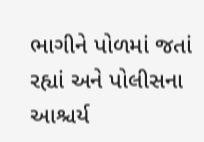ભાગીને પોળમાં જતાં રહ્યાં અને પોલીસના આશ્ચર્ય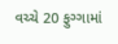વચ્ચે 20 ફુગ્ગામાં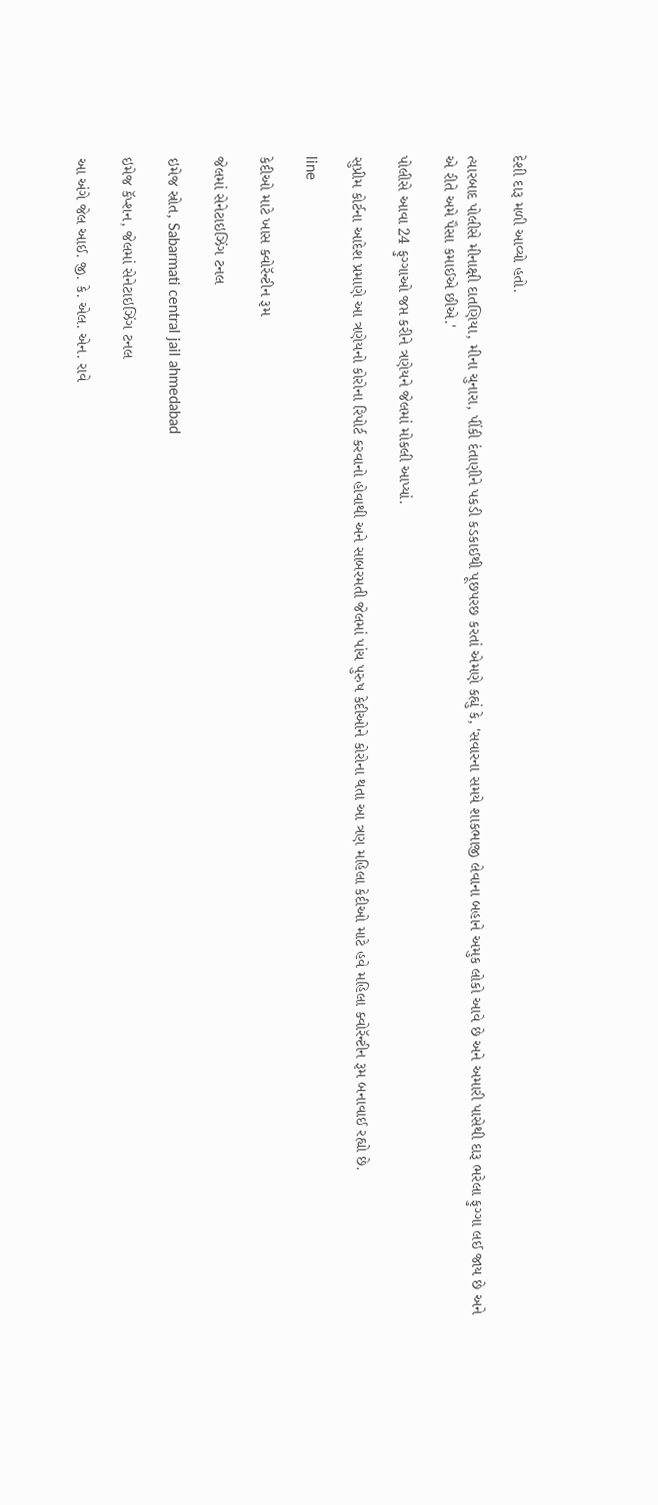દેશી દારૂ મળી આવ્યો હતો.

ત્યારબાદ પોલીસે મીનાક્ષી દાતણિયા, મીના ચુનારા, પીંકી દંતાણીને પકડી કડકાઈથી પૂછપરછ કરતાં એમણે કહ્યું કે, 'સવારના સમયે શાકભાજી લેવાના બહાને અમુક લોકો આવે છે અને અમારી પાસેથી દારૂ ભરેલા ફુગ્ગા લઈ જાય છે અને એ રીતે અમે પૈસા કમાઈએ છીએ.'

પોલીસે આવા 24 ફુગ્ગાઓ જપ્ત કરીને ત્રણેયને જેલમાં મોકલી આપ્યાં.

સુપ્રીમ કોર્ટના આદેશ પ્રમાણે આ ત્રણેયનો કોરોના રિપોર્ટ કરવાનો હોવાથી અને સાબરમતી જેલમાં પાંચ પુરુષ કેદીઓને કોરોના થતા આ ત્રણ મહિલા કેદીઓ માટે હવે મહિલા ક્વોરૅન્ટીન રૂમ બનાવાઈ રહ્યો છે.

line

કેદીઓ માટે ખાસ ક્વોરૅન્ટીન રૂમ

જેલમાં સેનેટાઇઝિંગ ટનલ

ઇમેજ સ્રોત, Sabarmati central jail ahmedabad

ઇમેજ કૅપ્શન, જેલમાં સેનેટાઇઝિંગ ટનલ

આ અંગે જેલ આઈ. જી. કે. એલ. એન. રાવે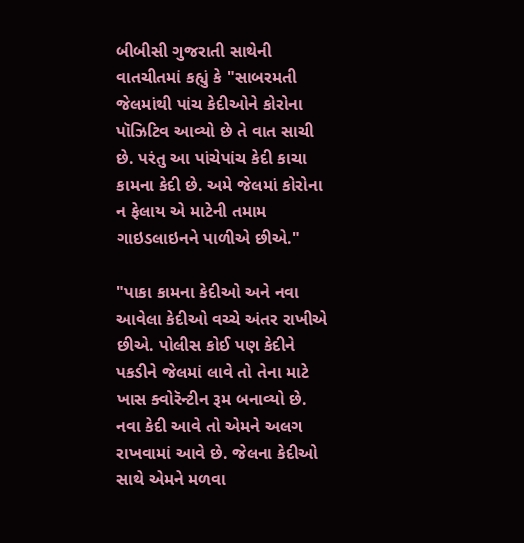બીબીસી ગુજરાતી સાથેની વાતચીતમાં કહ્યું કે "સાબરમતી જેલમાંથી પાંચ કેદીઓને કોરોના પૉઝિટિવ આવ્યો છે તે વાત સાચી છે. પરંતુ આ પાંચેપાંચ કેદી કાચા કામના કેદી છે. અમે જેલમાં કોરોના ન ફેલાય એ માટેની તમામ ગાઇડલાઇનને પાળીએ છીએ."

"પાકા કામના કેદીઓ અને નવા આવેલા કેદીઓ વચ્ચે અંતર રાખીએ છીએ. પોલીસ કોઈ પણ કેદીને પકડીને જેલમાં લાવે તો તેના માટે ખાસ ક્વોરૅન્ટીન રૂમ બનાવ્યો છે. નવા કેદી આવે તો એમને અલગ રાખવામાં આવે છે. જેલના કેદીઓ સાથે એમને મળવા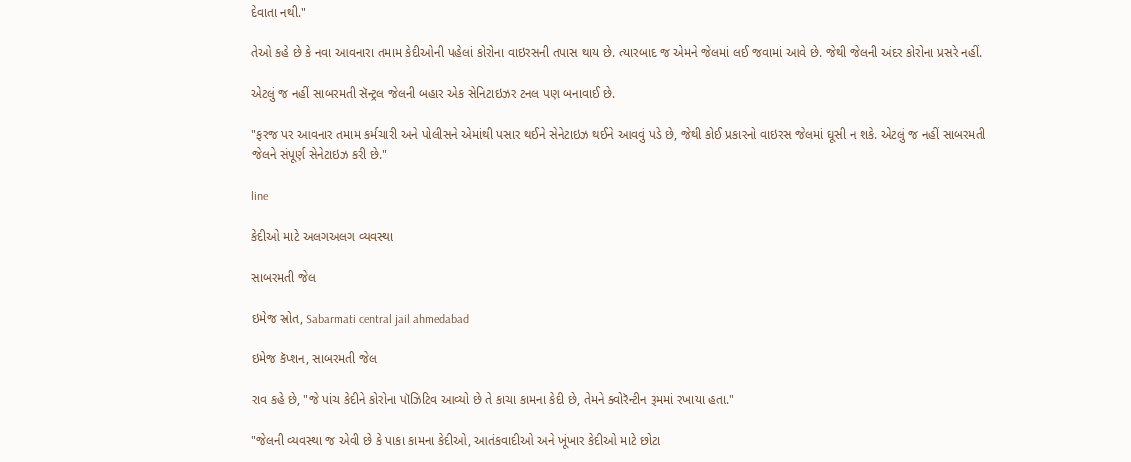દેવાતા નથી."

તેઓ કહે છે કે નવા આવનારા તમામ કેદીઓની પહેલાં કોરોના વાઇરસની તપાસ થાય છે. ત્યારબાદ જ એમને જેલમાં લઈ જવામાં આવે છે. જેથી જેલની અંદર કોરોના પ્રસરે નહીં.

એટલું જ નહીં સાબરમતી સૅન્ટ્રલ જેલની બહાર એક સેનિટાઇઝર ટનલ પણ બનાવાઈ છે.

"ફરજ પર આવનાર તમામ કર્મચારી અને પોલીસને એમાંથી પસાર થઈને સેનેટાઇઝ થઈને આવવું પડે છે, જેથી કોઈ પ્રકારનો વાઇરસ જેલમાં ઘૂસી ન શકે. એટલું જ નહીં સાબરમતી જેલને સંપૂર્ણ સેનેટાઇઝ કરી છે."

line

કેદીઓ માટે અલગઅલગ વ્યવસ્થા

સાબરમતી જેલ

ઇમેજ સ્રોત, Sabarmati central jail ahmedabad

ઇમેજ કૅપ્શન, સાબરમતી જેલ

રાવ કહે છે, "જે પાંચ કેદીને કોરોના પૉઝિટિવ આવ્યો છે તે કાચા કામના કેદી છે, તેમને ક્વોરૅન્ટીન રૂમમાં રખાયા હતા."

"જેલની વ્યવસ્થા જ એવી છે કે પાકા કામના કેદીઓ, આતંકવાદીઓ અને ખૂંખાર કેદીઓ માટે છોટા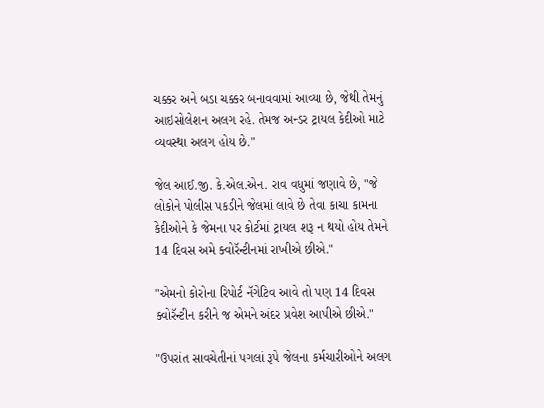ચક્કર અને બડા ચક્કર બનાવવામાં આવ્યા છે, જેથી તેમનું આઇસોલેશન અલગ રહે. તેમજ અન્ડર ટ્રાયલ કેદીઓ માટે વ્યવસ્થા અલગ હોય છે."

જેલ આઈ.જી. કે.એલ.એન. રાવ વધુમાં જણાવે છે, "જે લોકોને પોલીસ પકડીને જેલમાં લાવે છે તેવા કાચા કામના કેદીઓને કે જેમના પર કોર્ટમાં ટ્રાયલ શરૂ ન થયો હોય તેમને 14 દિવસ અમે ક્વોરૅન્ટીનમાં રાખીએ છીએ."

"એમનો કોરોના રિપોર્ટ નૅગેટિવ આવે તો પણ 14 દિવસ ક્વોરૅન્ટીન કરીને જ એમને અંદર પ્રવેશ આપીએ છીએ."

"ઉપરાંત સાવચેતીનાં પગલાં રૂપે જેલના કર્મચારીઓને અલગ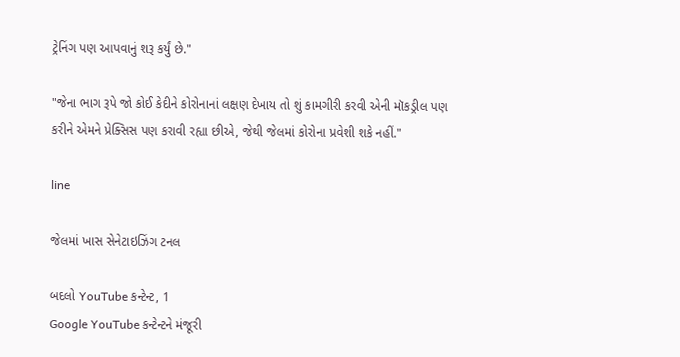ટ્રેનિંગ પણ આપવાનું શરૂ કર્યું છે."

"જેના ભાગ રૂપે જો કોઈ કેદીને કોરોનાનાં લક્ષણ દેખાય તો શું કામગીરી કરવી એની મૉકડ્રીલ પણ કરીને એમને પ્રેક્સિસ પણ કરાવી રહ્યા છીએ, જેથી જેલમાં કોરોના પ્રવેશી શકે નહીં."

line

જેલમાં ખાસ સેનેટાઇઝિંગ ટનલ

બદલો YouTube કન્ટેન્ટ, 1
Google YouTube કન્ટેન્ટને મંજૂરી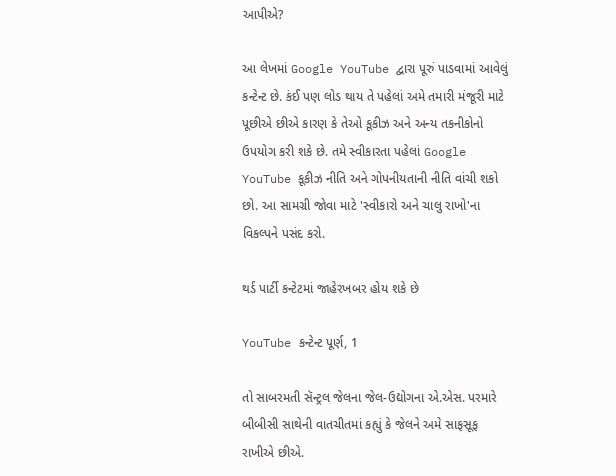આપીએ?

આ લેખમાં Google YouTube દ્વારા પૂરું પાડવામાં આવેલું કન્ટેન્ટ છે. કંઈ પણ લોડ થાય તે પહેલાં અમે તમારી મંજૂરી માટે પૂછીએ છીએ કારણ કે તેઓ કૂકીઝ અને અન્ય તકનીકોનો ઉપયોગ કરી શકે છે. તમે સ્વીકારતા પહેલાં Google YouTube કૂકીઝ નીતિ અને ગોપનીયતાની નીતિ વાંચી શકો છો. આ સામગ્રી જોવા માટે 'સ્વીકારો અને ચાલુ રાખો'ના વિકલ્પને પસંદ કરો.

થર્ડ પાર્ટી કન્ટેટમાં જાહેરખબર હોય શકે છે

YouTube કન્ટેન્ટ પૂર્ણ, 1

તો સાબરમતી સૅન્ટ્રલ જેલના જેલ-ઉદ્યોગના એ.એસ. પરમારે બીબીસી સાથેની વાતચીતમાં કહ્યું કે જેલને અમે સાફસૂફ રાખીએ છીએ.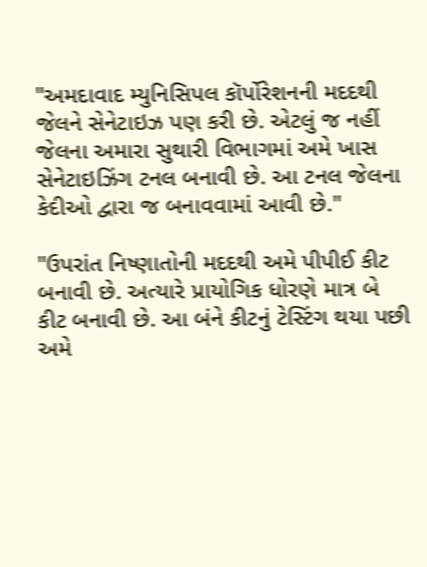"અમદાવાદ મ્યુનિસિપલ કૉર્પોરેશનની મદદથી જેલને સેનેટાઇઝ પણ કરી છે. એટલું જ નહીં જેલના અમારા સુથારી વિભાગમાં અમે ખાસ સેનેટાઇઝિંગ ટનલ બનાવી છે. આ ટનલ જેલના કેદીઓ દ્વારા જ બનાવવામાં આવી છે."

"ઉપરાંત નિષ્ણાતોની મદદથી અમે પીપીઈ કીટ બનાવી છે. અત્યારે પ્રાયોગિક ધોરણે માત્ર બે કીટ બનાવી છે. આ બંને કીટનું ટેસ્ટિંગ થયા પછી અમે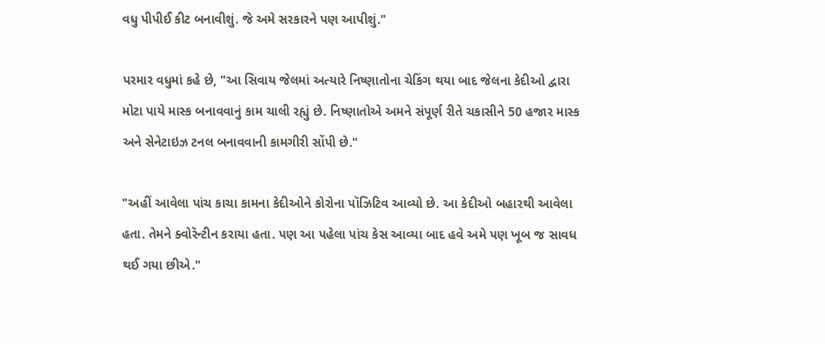વધુ પીપીઈ કીટ બનાવીશું. જે અમે સરકારને પણ આપીશું."

પરમાર વધુમાં કહે છે, "આ સિવાય જેલમાં અત્યારે નિષ્ણાતોના ચેકિંગ થયા બાદ જેલના કેદીઓ દ્વારા મોટા પાયે માસ્ક બનાવવાનું કામ ચાલી રહ્યું છે. નિષ્ણાતોએ અમને સંપૂર્ણ રીતે ચકાસીને 50 હજાર માસ્ક અને સેનેટાઇઝ ટનલ બનાવવાની કામગીરી સોંપી છે."

"અહીં આવેલા પાંચ કાચા કામના કેદીઓને કોરોના પૉઝિટિવ આવ્યો છે. આ કેદીઓ બહારથી આવેલા હતા. તેમને ક્વોરૅન્ટીન કરાયા હતા. પણ આ પહેલા પાંચ કેસ આવ્યા બાદ હવે અમે પણ ખૂબ જ સાવધ થઈ ગયા છીએ."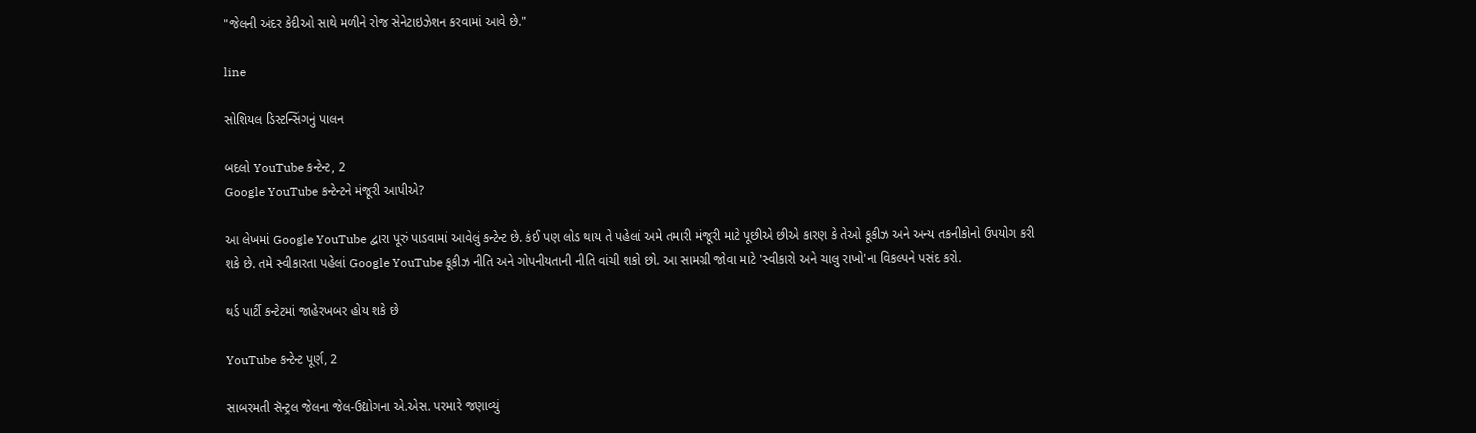"જેલની અંદર કેદીઓ સાથે મળીને રોજ સેનેટાઇઝેશન કરવામાં આવે છે."

line

સોશિયલ ડિસ્ટન્સિંગનું પાલન

બદલો YouTube કન્ટેન્ટ, 2
Google YouTube કન્ટેન્ટને મંજૂરી આપીએ?

આ લેખમાં Google YouTube દ્વારા પૂરું પાડવામાં આવેલું કન્ટેન્ટ છે. કંઈ પણ લોડ થાય તે પહેલાં અમે તમારી મંજૂરી માટે પૂછીએ છીએ કારણ કે તેઓ કૂકીઝ અને અન્ય તકનીકોનો ઉપયોગ કરી શકે છે. તમે સ્વીકારતા પહેલાં Google YouTube કૂકીઝ નીતિ અને ગોપનીયતાની નીતિ વાંચી શકો છો. આ સામગ્રી જોવા માટે 'સ્વીકારો અને ચાલુ રાખો'ના વિકલ્પને પસંદ કરો.

થર્ડ પાર્ટી કન્ટેટમાં જાહેરખબર હોય શકે છે

YouTube કન્ટેન્ટ પૂર્ણ, 2

સાબરમતી સૅન્ટ્રલ જેલના જેલ-ઉદ્યોગના એ.એસ. પરમારે જણાવ્યું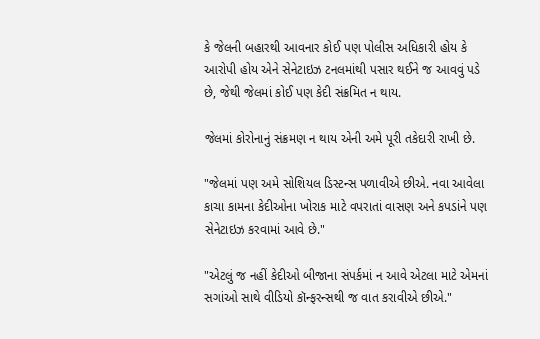કે જેલની બહારથી આવનાર કોઈ પણ પોલીસ અધિકારી હોય કે આરોપી હોય એને સેનેટાઇઝ ટનલમાંથી પસાર થઈને જ આવવું પડે છે, જેથી જેલમાં કોઈ પણ કેદી સંક્રમિત ન થાય.

જેલમાં કોરોનાનું સંક્રમણ ન થાય એની અમે પૂરી તકેદારી રાખી છે.

"જેલમાં પણ અમે સોશિયલ ડિસ્ટન્સ પળાવીએ છીએ. નવા આવેલા કાચા કામના કેદીઓના ખોરાક માટે વપરાતાં વાસણ અને કપડાંને પણ સેનેટાઇઝ કરવામાં આવે છે."

"એટલું જ નહીં કેદીઓ બીજાના સંપર્કમાં ન આવે એટલા માટે એમનાં સગાંઓ સાથે વીડિયો કૉન્ફરન્સથી જ વાત કરાવીએ છીએ."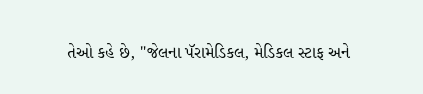તેઓ કહે છે, "જેલના પૅરામેડિકલ, મેડિકલ સ્ટાફ અને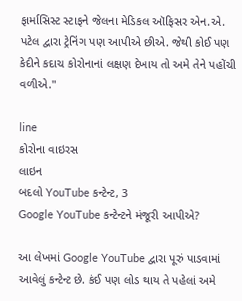ફાર્માસિસ્ટ સ્ટાફને જેલના મેડિકલ ઑફિસર એન.એ. પટેલ દ્વારા ટ્રેનિંગ પણ આપીએ છીએ. જેથી કોઈ પણ કેદીને કદાચ કોરોનાનાં લક્ષણ દેખાય તો અમે તેને પહોંચી વળીએ."

line
કોરોના વાઇરસ
લાઇન
બદલો YouTube કન્ટેન્ટ, 3
Google YouTube કન્ટેન્ટને મંજૂરી આપીએ?

આ લેખમાં Google YouTube દ્વારા પૂરું પાડવામાં આવેલું કન્ટેન્ટ છે. કંઈ પણ લોડ થાય તે પહેલાં અમે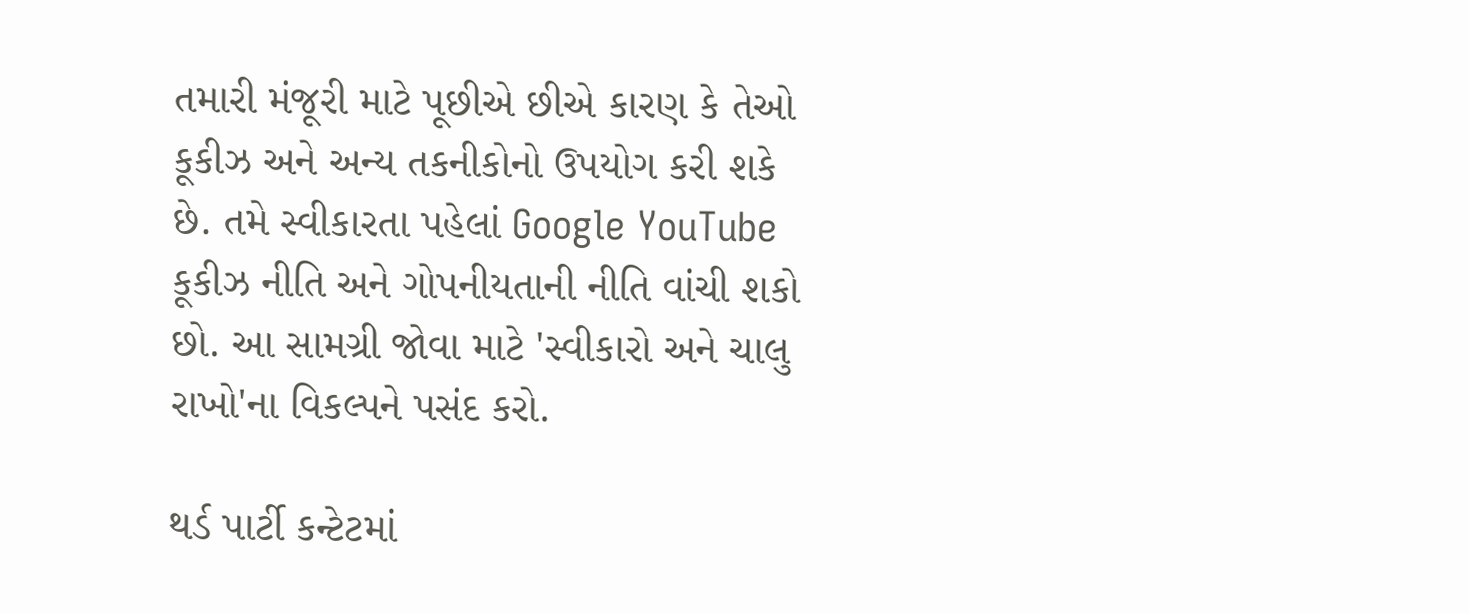તમારી મંજૂરી માટે પૂછીએ છીએ કારણ કે તેઓ કૂકીઝ અને અન્ય તકનીકોનો ઉપયોગ કરી શકે છે. તમે સ્વીકારતા પહેલાં Google YouTube કૂકીઝ નીતિ અને ગોપનીયતાની નીતિ વાંચી શકો છો. આ સામગ્રી જોવા માટે 'સ્વીકારો અને ચાલુ રાખો'ના વિકલ્પને પસંદ કરો.

થર્ડ પાર્ટી કન્ટેટમાં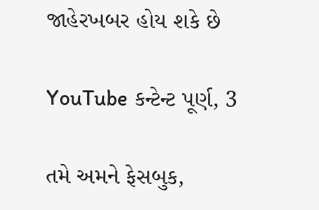જાહેરખબર હોય શકે છે

YouTube કન્ટેન્ટ પૂર્ણ, 3

તમે અમને ફેસબુક,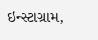ઇન્સ્ટાગ્રામ,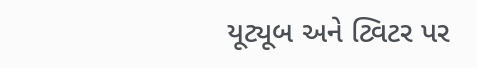યૂટ્યૂબ અને ટ્વિટર પર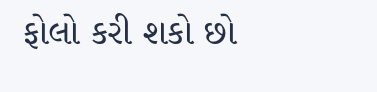ફોલો કરી શકો છો